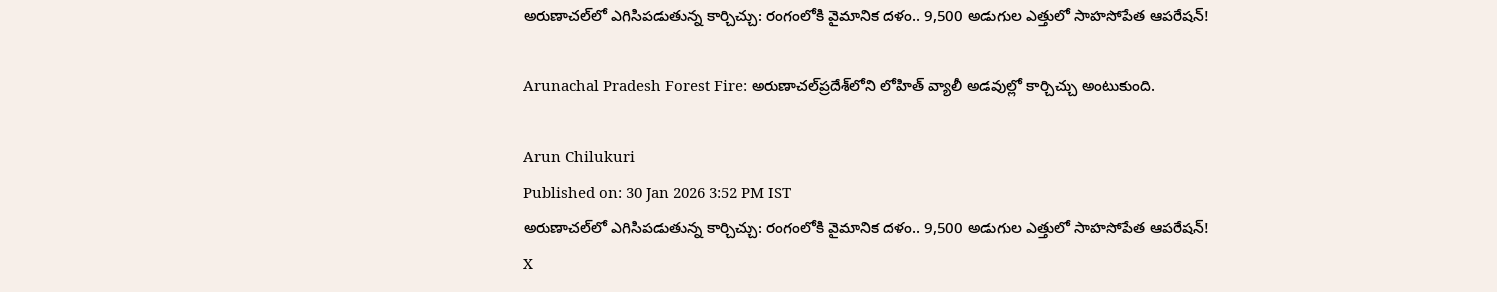అరుణాచల్‌లో ఎగిసిపడుతున్న కార్చిచ్చు: రంగంలోకి వైమానిక దళం.. 9,500 అడుగుల ఎత్తులో సాహసోపేత ఆపరేషన్!

Arunachal Pradesh Forest Fire: అరుణాచల్‌ప్రదేశ్‌‌లోని లోహిత్‌ వ్యాలీ అడవుల్లో కార్చిచ్చు అంటుకుంది.

Arun Chilukuri
Published on: 30 Jan 2026 3:52 PM IST
అరుణాచల్‌లో ఎగిసిపడుతున్న కార్చిచ్చు: రంగంలోకి వైమానిక దళం.. 9,500 అడుగుల ఎత్తులో సాహసోపేత ఆపరేషన్!
X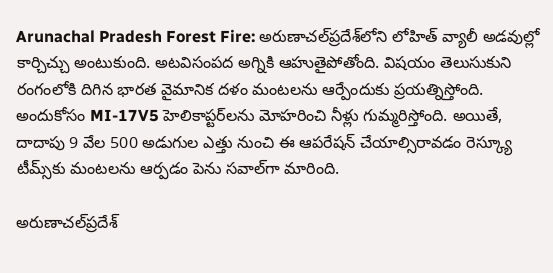Arunachal Pradesh Forest Fire: అరుణాచల్‌ప్రదేశ్‌‌లోని లోహిత్‌ వ్యాలీ అడవుల్లో కార్చిచ్చు అంటుకుంది. అటవిసంపద అగ్నికి ఆహుతైపోతోంది. విషయం తెలుసుకుని రంగంలోకి దిగిన భారత వైమానిక దళం మంటలను ఆర్పేందుకు ప్రయత్నిస్తోంది. అందుకోసం MI-17V5 హెలికాప్టర్‌లను మోహరించి నీళ్లు గుమ్మరిస్తోంది. అయితే, దాదాపు 9 వేల 500 అడుగుల ఎత్తు నుంచి ఈ ఆపరేషన్‌ చేయాల్సిరావడం రెస్క్యూ టీమ్స్‌కు మంటలను ఆర్పడం పెను సవాల్‌గా మారింది.

అరుణాచల్‌ప్రదేశ్‌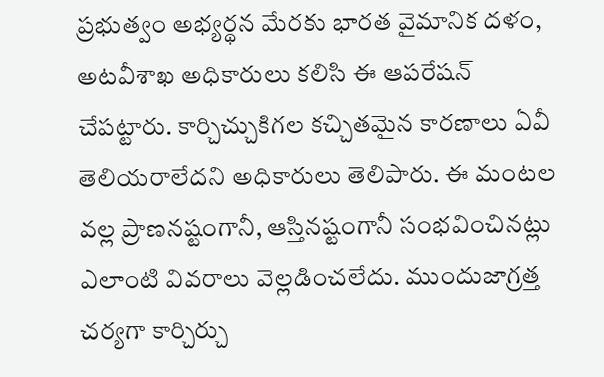ప్రభుత్వం అభ్యర్థన మేరకు భారత వైమానిక దళం, అటవీశాఖ అధికారులు కలిసి ఈ ఆపరేషన్‌ చేపట్టారు. కార్చిచ్చుకిగల కచ్చితమైన కారణాలు ఏవీ తెలియరాలేదని అధికారులు తెలిపారు. ఈ మంటల వల్ల ప్రాణనష్టంగానీ, ఆస్తినష్టంగానీ సంభవించినట్లు ఎలాంటి వివరాలు వెల్లడించలేదు. ముందుజాగ్రత్త చర్యగా కార్చిర్చు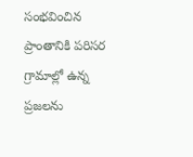సంభవించిన ప్రాంతానికి పరిసర గ్రామాల్లో ఉన్న ప్రజలను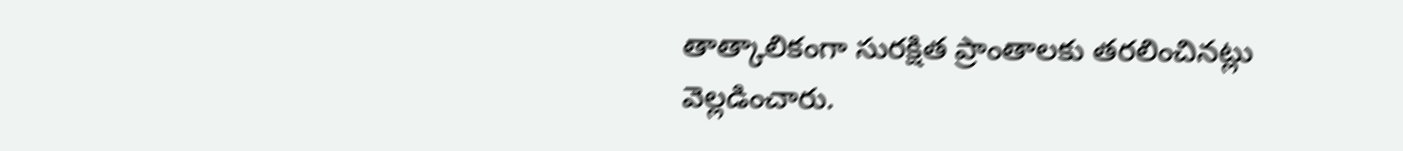తాత్కాలికంగా సురక్షిత ప్రాంతాలకు తరలించినట్లు వెల్లడించారు.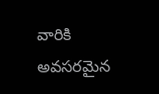వారికి అవసరమైన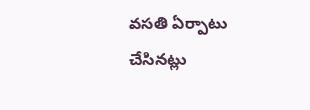వసతి ఏర్పాటు చేసినట్లు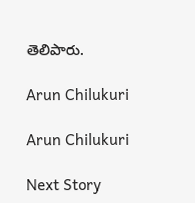తెలిపారు.

Arun Chilukuri

Arun Chilukuri

Next Story